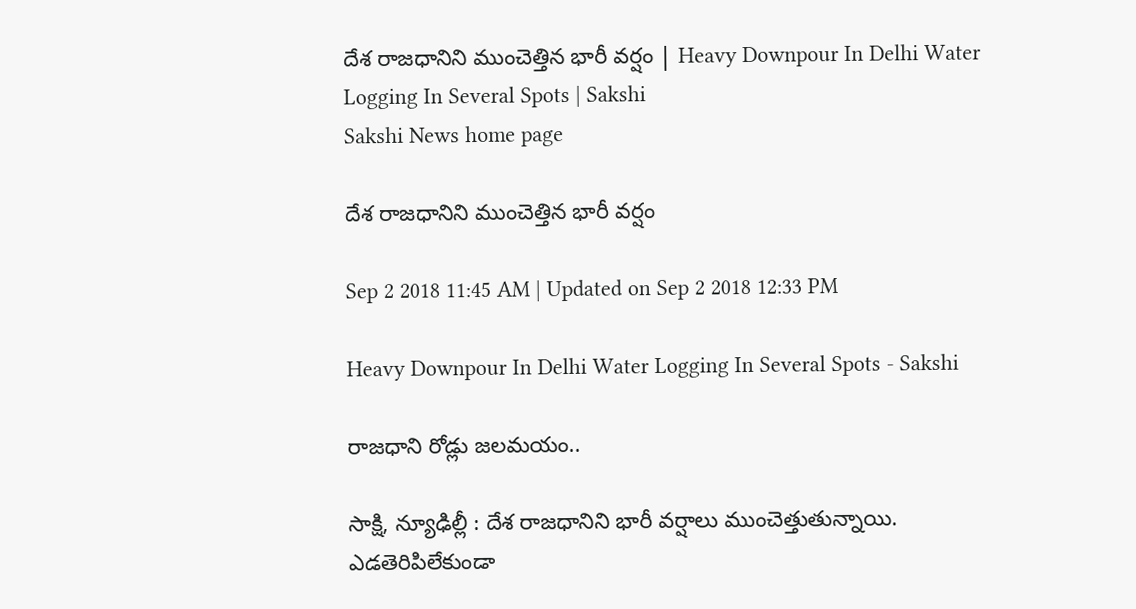దేశ రాజధానిని ముంచెత్తిన భారీ వర్షం | Heavy Downpour In Delhi Water Logging In Several Spots | Sakshi
Sakshi News home page

దేశ రాజధానిని ముంచెత్తిన భారీ వర్షం

Sep 2 2018 11:45 AM | Updated on Sep 2 2018 12:33 PM

Heavy Downpour In Delhi Water Logging In Several Spots - Sakshi

రాజధాని రోడ్లు జలమయం..

సాక్షి, న్యూఢిల్లీ : దేశ రాజధానిని భారీ వర్షాలు ముంచెత్తుతున్నాయి. ఎడతెరిపిలేకుండా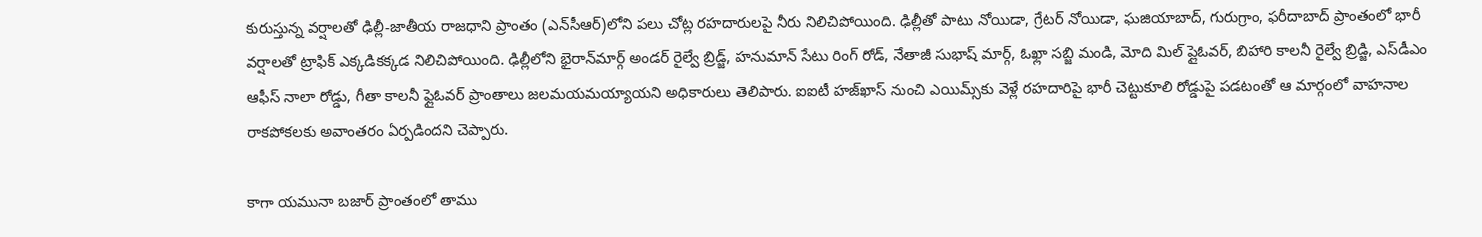కురుస్తున్న వర్షాలతో ఢిల్లీ-జాతీయ రాజధాని ప్రాంతం (ఎన్‌సీఆర్‌)లోని పలు చోట్ల రహదారులపై నీరు నిలిచిపోయింది. ఢిల్లీతో పాటు నోయిడా, గ్రేటర్‌ నోయిడా, ఘజియాబాద్‌, గురుగ్రాం, ఫరీదాబాద్‌ ప్రాంతంలో భారీ వర్షాలతో ట్రాఫిక్‌ ఎక్కడికక్కడ నిలిచిపోయింది. ఢిల్లీలోని భైరాన్‌మార్గ్‌ అండర్‌ రైల్వే బ్రిడ్జ్‌, హనుమాన్‌ సేటు రింగ్‌ రోడ్‌, నేతాజీ సుభాష్‌ మార్గ్‌, ఓఖ్లా సబ్జి మండి, మోది మిల్‌ ప్లైఓవర్‌, బిహారి కాలనీ రైల్వే బ్రిడ్జి, ఎస్‌డీఎం ఆఫీస్‌ నాలా రోడ్డు, గీతా కాలనీ ఫ్లైఓవర్‌ ప్రాంతాలు జలమయమయ్యాయని అధికారులు తెలిపారు. ఐఐటీ హజ్‌ఖాస్‌ నుంచి ఎయిమ్స్‌కు వెళ్లే రహదారిపై భారీ చెట్టుకూలి రోడ్డుపై పడటంతో ఆ మార్గంలో వాహనాల రాకపోకలకు అవాంతరం ఏర్పడిందని చెప్పారు.

కాగా యమునా బజార్‌ ప్రాంతంలో తాము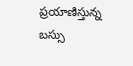ప్రయాణిస్తున్న బస్సు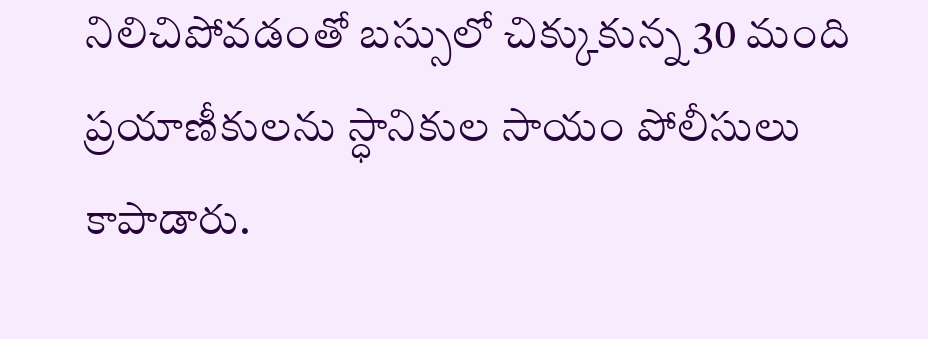నిలిచిపోవడంతో బస్సులో చిక్కుకున్న 30 మంది ప్రయాణీకులను స్ధానికుల సాయం పోలీసులు కాపాడారు.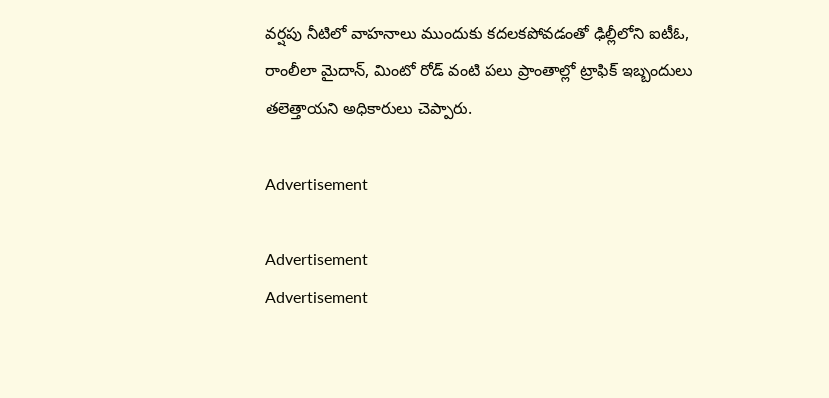వర్షపు నీటిలో వాహనాలు ముందుకు కదలకపోవడంతో ఢిల్లీలోని ఐటీఓ, రాంలీలా మైదాన్‌, మింటో రోడ్‌ వంటి పలు ప్రాంతాల్లో ట్రాఫిక్‌ ఇబ్బందులు తలెత్తాయని అధికారులు చెప్పారు.

Advertisement

Advertisement
Advertisement